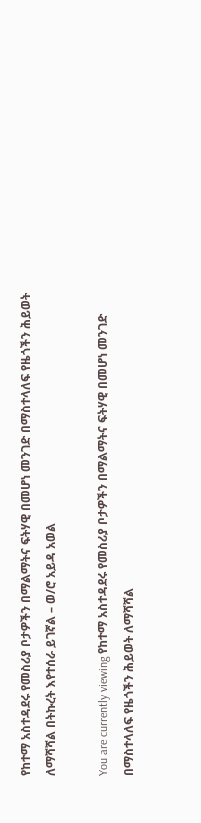የከተማ አስተዳደሩ የመስሪያ ቦታዎችን በማልማትና ፍትሃዊ በመሆነ መንገድ በማስተላለፍ የዜጎችን ሕይወት ለማሻሻል በትኩረት እየተሰራ ይገኛል – ወ/ሮ አይዳ አወል

You are currently viewing የከተማ አስተዳደሩ የመስሪያ ቦታዎችን በማልማትና ፍትሃዊ በመሆነ መንገድ በማስተላለፍ የዜጎችን ሕይወት ለማሻሻል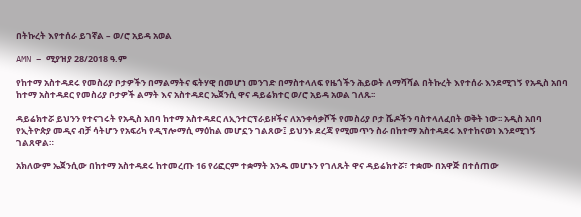በትኩረት እየተሰራ ይገኛል – ወ/ሮ አይዳ አወል

AMN – ሚያዝያ 28/2018 ዓ.ም

የከተማ አስተዳደሩ የመስሪያ ቦታዎችን በማልማትና ፍትሃዊ በመሆነ መንገድ በማስተላለፍ የዜጎችን ሕይወት ለማሻሻል በትኩረት እየተሰራ እንደሚገኝ የአዲስ አበባ ከተማ አስተዳደር የመስሪያ ቦታዎች ልማት እና አስተዳደር ኤጀንሲ ዋና ዳይሬክተር ወ/ሮ አይዳ አወል ገለጹ፡፡

ዳይሬክተሯ ይህንን የተናገሩት የአዲስ አበባ ከተማ አስተዳደር ለኢንተርፕራይዞችና ለአንቀሳቃሾች የመስሪያ ቦታ ሼዶችን ባስተላለፈበት ወቅት ነው፡፡ አዲስ አበባ የኢትዮጵያ መዲና ብቻ ሳትሆን የአፍሪካ የዲፕሎማሲ ማዕከል መሆኗን ገልጸው፤ ይህንኑ ደረጃ የሚመጥን ስራ በከተማ አስተዳደሩ እየተከናወነ እንደሚገኝ ገልጸዋል።

አክለውም ኤጀንሲው በከተማ አስተዳደሩ ከተመረጡ 16 የሪፎርም ተቋማት አንዱ መሆኑን የገለጹት ዋና ዳይሬክተሯ፣ ተቋሙ በአዋጅ በተሰጠው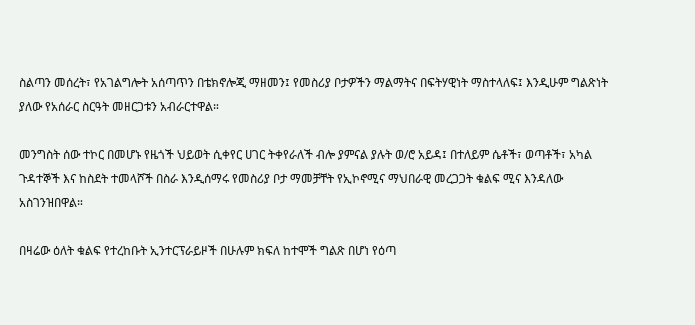ስልጣን መሰረት፣ የአገልግሎት አሰጣጥን በቴክኖሎጂ ማዘመን፤ የመስሪያ ቦታዎችን ማልማትና በፍትሃዊነት ማስተላለፍ፤ እንዲሁም ግልጽነት ያለው የአሰራር ስርዓት መዘርጋቱን አብራርተዋል።

መንግስት ሰው ተኮር በመሆኑ የዜጎች ህይወት ሲቀየር ሀገር ትቀየራለች ብሎ ያምናል ያሉት ወ/ሮ አይዳ፤ በተለይም ሴቶች፣ ወጣቶች፣ አካል ጉዳተኞች እና ከስደት ተመላሾች በስራ እንዲሰማሩ የመስሪያ ቦታ ማመቻቸት የኢኮኖሚና ማህበራዊ መረጋጋት ቁልፍ ሚና እንዳለው አስገንዝበዋል።

በዛሬው ዕለት ቁልፍ የተረከቡት ኢንተርፕራይዞች በሁሉም ክፍለ ከተሞች ግልጽ በሆነ የዕጣ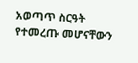አወጣጥ ስርዓት የተመረጡ መሆናቸውን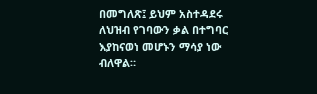በመግለጽ፤ ይህም አስተዳደሩ ለህዝብ የገባውን ቃል በተግባር እያከናወነ መሆኑን ማሳያ ነው ብለዋል።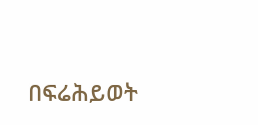በፍሬሕይወት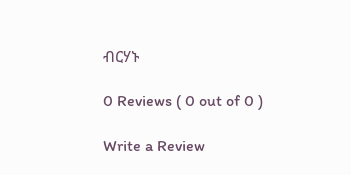ብርሃኑ

0 Reviews ( 0 out of 0 )

Write a Review